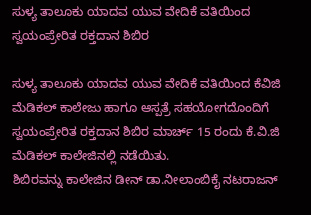ಸುಳ್ಯ ತಾಲೂಕು ಯಾದವ ಯುವ ವೇದಿಕೆ ವತಿಯಿಂದ ಸ್ವಯಂಪ್ರೇರಿತ ರಕ್ತದಾನ ಶಿಬಿರ

ಸುಳ್ಯ ತಾಲೂಕು ಯಾದವ ಯುವ ವೇದಿಕೆ ವತಿಯಿಂದ ಕೆವಿಜಿ ಮೆಡಿಕಲ್ ಕಾಲೇಜು ಹಾಗೂ ಆಸ್ಪತ್ರೆ ಸಹಯೋಗದೊಂದಿಗೆ ಸ್ವಯಂಪ್ರೇರಿತ ರಕ್ತದಾನ ಶಿಬಿರ ಮಾರ್ಚ್ 15 ರಂದು ಕೆ.ವಿ.ಜಿ ಮೆಡಿಕಲ್ ಕಾಲೇಜಿನಲ್ಲಿ ನಡೆಯಿತು.
ಶಿಬಿರವನ್ನು ಕಾಲೇಜಿನ ಡೀನ್ ಡಾ.ನೀಲಾಂಬಿಕೈ ನಟರಾಜನ್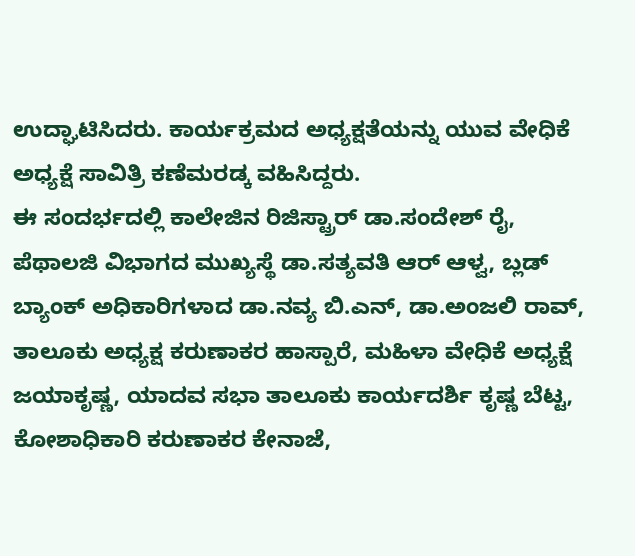ಉದ್ಘಾಟಿಸಿದರು. ಕಾರ್ಯಕ್ರಮದ ಅಧ್ಯಕ್ಷತೆಯನ್ನು ಯುವ ವೇಧಿಕೆ ಅಧ್ಯಕ್ಷೆ ಸಾವಿತ್ರಿ ಕಣೆಮರಡ್ಕ ವಹಿಸಿದ್ದರು.
ಈ ಸಂದರ್ಭದಲ್ಲಿ ಕಾಲೇಜಿನ ರಿಜಿಸ್ಟ್ರಾರ್ ಡಾ.ಸಂದೇಶ್ ರೈ, ಪೆಥಾಲಜಿ ವಿಭಾಗದ ಮುಖ್ಯಸ್ಥೆ ಡಾ.ಸತ್ಯವತಿ ಆರ್ ಆಳ್ವ, ಬ್ಲಡ್ ಬ್ಯಾಂಕ್ ಅಧಿಕಾರಿಗಳಾದ ಡಾ.ನವ್ಯ ಬಿ.ಎನ್, ಡಾ.ಅಂಜಲಿ ರಾವ್, ತಾಲೂಕು ಅಧ್ಯಕ್ಷ ಕರುಣಾಕರ ಹಾಸ್ಪಾರೆ, ಮಹಿಳಾ ವೇಧಿಕೆ ಅಧ್ಯಕ್ಷೆ ಜಯಾಕೃಷ್ಣ, ಯಾದವ ಸಭಾ ತಾಲೂಕು ಕಾರ್ಯದರ್ಶಿ ಕೃಷ್ಣ ಬೆಟ್ಟ, ಕೋಶಾಧಿಕಾರಿ ಕರುಣಾಕರ ಕೇನಾಜೆ,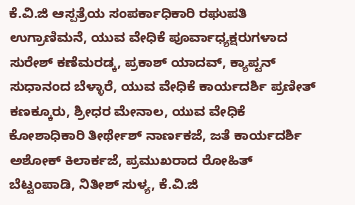ಕೆ.ವಿ.ಜಿ ಆಸ್ಪತ್ರೆಯ ಸಂಪರ್ಕಾಧಿಕಾರಿ ರಘುಪತಿ ಉಗ್ರಾಣಿಮನೆ, ಯುವ ವೇಧಿಕೆ ಪೂರ್ವಾಧ್ಯಕ್ಷರುಗಳಾದ ಸುರೇಶ್‌ ಕಣೆಮರಡ್ಕ, ಪ್ರಕಾಶ್ ಯಾದವ್, ಕ್ಯಾಪ್ಟನ್ ಸುಧಾನಂದ ಬೆಳ್ಳಾರೆ, ಯುವ ವೇಧಿಕೆ ಕಾರ್ಯದರ್ಶಿ ಪ್ರಣೀತ್ ಕಣಕ್ಕೂರು, ಶ್ರೀಧರ ಮೇನಾಲ, ಯುವ ವೇಧಿಕೆ ಕೋಶಾಧಿಕಾರಿ ತೀರ್ಥೇಶ್ ನಾರ್ಣಕಜೆ, ಜತೆ ಕಾರ್ಯದರ್ಶಿ ಅಶೋಕ್ ಕಿಲಾರ್ಕಜೆ, ಪ್ರಮುಖರಾದ ರೋಹಿತ್ ಬೆಟ್ಟಂಪಾಡಿ, ನಿತೀಶ್ ಸುಳ್ಯ, ಕೆ.ವಿ.ಜಿ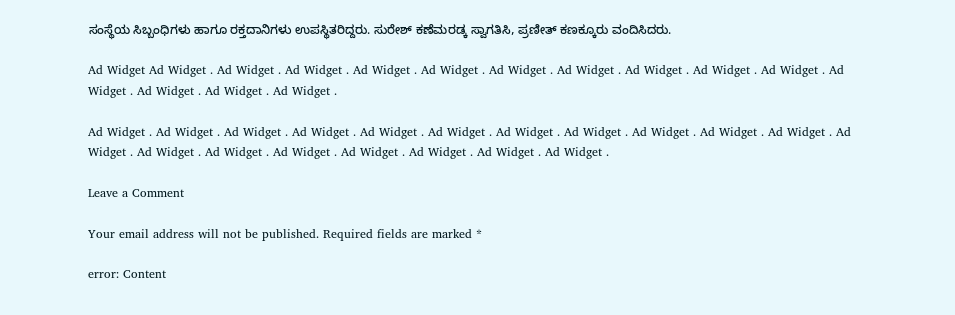ಸಂಸ್ಥೆಯ ಸಿಬ್ಬಂಧಿಗಳು ಹಾಗೂ ರಕ್ತದಾನಿಗಳು ಉಪಸ್ಥಿತರಿದ್ದರು. ಸುರೇಶ್ ಕಣೆಮರಡ್ಕ ಸ್ವಾಗತಿಸಿ, ಪ್ರಣೀತ್ ಕಣಕ್ಕೂರು ವಂದಿಸಿದರು.

Ad Widget Ad Widget . Ad Widget . Ad Widget . Ad Widget . Ad Widget . Ad Widget . Ad Widget . Ad Widget . Ad Widget . Ad Widget . Ad Widget . Ad Widget . Ad Widget . Ad Widget .

Ad Widget . Ad Widget . Ad Widget . Ad Widget . Ad Widget . Ad Widget . Ad Widget . Ad Widget . Ad Widget . Ad Widget . Ad Widget . Ad Widget . Ad Widget . Ad Widget . Ad Widget . Ad Widget . Ad Widget . Ad Widget . Ad Widget .

Leave a Comment

Your email address will not be published. Required fields are marked *

error: Content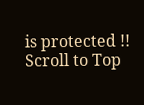is protected !!
Scroll to Top